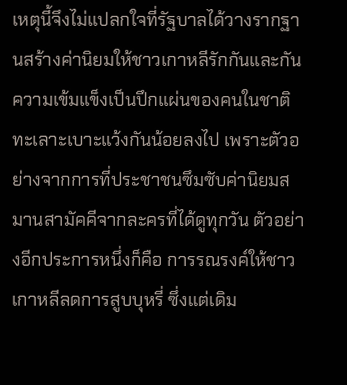เหตุนี้จึงไม่แปลกใจที่รัฐบาลได้วางรากฐานสร้างค่านิยมให้ชาวเกาหลีรักกันและกัน ความเข้มแข็งเป็นปึกแผ่นของคนในชาติ ทะเลาะเบาะแว้งกันน้อยลงไป เพราะตัวอย่างจากการที่ประชาชนซึมซับค่านิยมสมานสามัคคีจากละครที่ได้ดูทุกวัน ตัวอย่างอีกประการหนึ่งก็คือ การรณรงค์ให้ชาวเกาหลีลดการสูบบุหรี่ ซึ่งแต่เดิม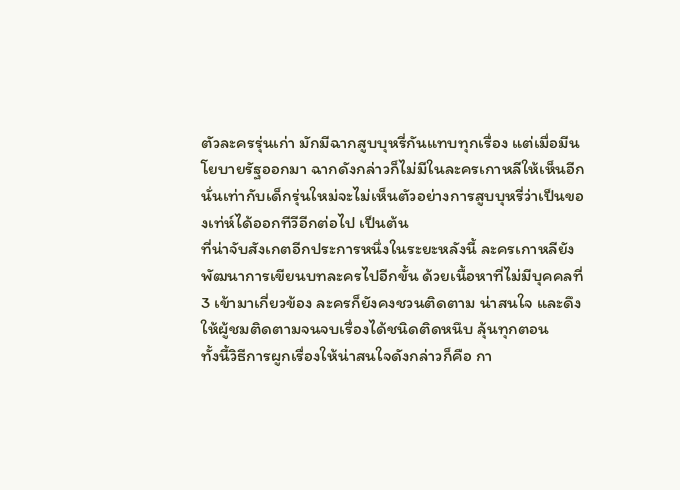ตัวละครรุ่นเก่า มักมีฉากสูบบุหรี่กันแทบทุกเรื่อง แต่เมื่อมีนโยบายรัฐออกมา ฉากดังกล่าวก็ไม่มีในละครเกาหลีให้เห็นอีก นั่นเท่ากับเด็กรุ่นใหม่จะไม่เห็นตัวอย่างการสูบบุหรี่ว่าเป็นของเท่ห์ได้ออกทีวีอีกต่อไป เป็นต้น
ที่น่าจับสังเกตอีกประการหนึ่งในระยะหลังนี้ ละครเกาหลียังพัฒนาการเขียนบทละครไปอีกขั้น ด้วยเนื้อหาที่ไม่มีบุคคลที่ 3 เข้ามาเกี่ยวข้อง ละครก็ยังคงชวนติดตาม น่าสนใจ และดึงให้ผู้ชมติดตามจนจบเรื่องได้ชนิดติดหนึบ ลุ้นทุกตอน
ทั้งนี้วิธีการผูกเรื่องให้น่าสนใจดังกล่าวก็คือ กา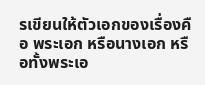รเขียนให้ตัวเอกของเรื่องคือ พระเอก หรือนางเอก หรือทั้งพระเอ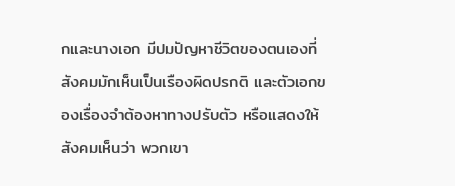กและนางเอก มีปมปัญหาชีวิตของตนเองที่สังคมมักเห็นเป็นเรืองผิดปรกติ และตัวเอกของเรื่องจำต้องหาทางปรับตัว หรือแสดงให้สังคมเห็นว่า พวกเขา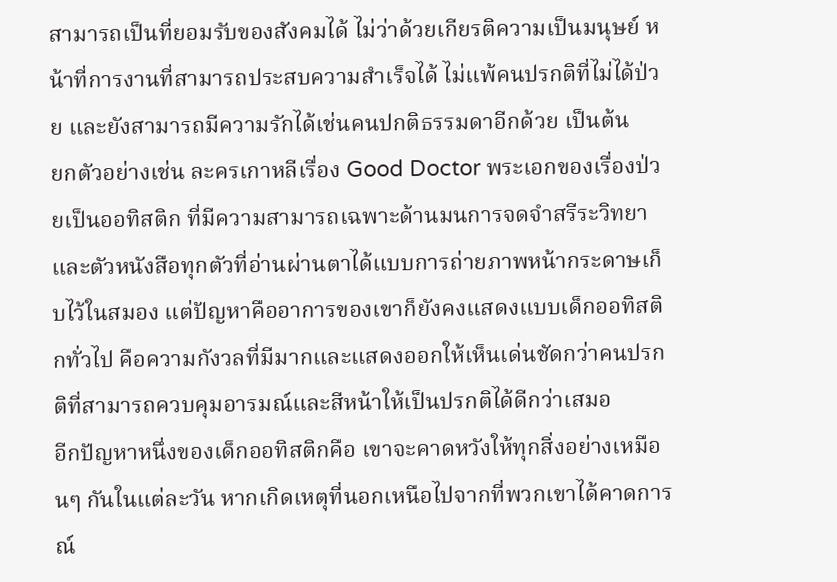สามารถเป็นที่ยอมรับของสังคมได้ ไม่ว่าด้วยเกียรติความเป็นมนุษย์ หน้าที่การงานที่สามารถประสบความสำเร็จได้ ไม่แพ้คนปรกติที่ไม่ได้ป่วย และยังสามารถมีความรักได้เช่นคนปกติธรรมดาอีกด้วย เป็นต้น
ยกตัวอย่างเช่น ละครเกาหลีเรื่อง Good Doctor พระเอกของเรื่องป่วยเป็นออทิสติก ที่มีความสามารถเฉพาะด้านมนการจดจำสรีระวิทยา และตัวหนังสือทุกตัวที่อ่านผ่านตาได้แบบการถ่ายภาพหน้ากระดาษเก็บไว้ในสมอง แต่ปัญหาคืออาการของเขาก็ยังคงแสดงแบบเด็กออทิสติกทั่วไป คือความกังวลที่มีมากและแสดงออกให้เห็นเด่นชัดกว่าคนปรกติที่สามารถควบคุมอารมณ์และสีหน้าให้เป็นปรกติได้ดีกว่าเสมอ
อีกปัญหาหนึ่งของเด็กออทิสติกคือ เขาจะคาดหวังให้ทุกสิ่งอย่างเหมือนๆ กันในแต่ละวัน หากเกิดเหตุที่นอกเหนือไปจากที่พวกเขาได้คาดการณ์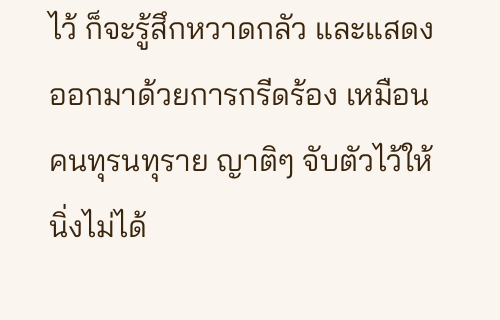ไว้ ก็จะรู้สึกหวาดกลัว และแสดงออกมาด้วยการกรีดร้อง เหมือนคนทุรนทุราย ญาติๆ จับตัวไว้ให้นิ่งไม่ได้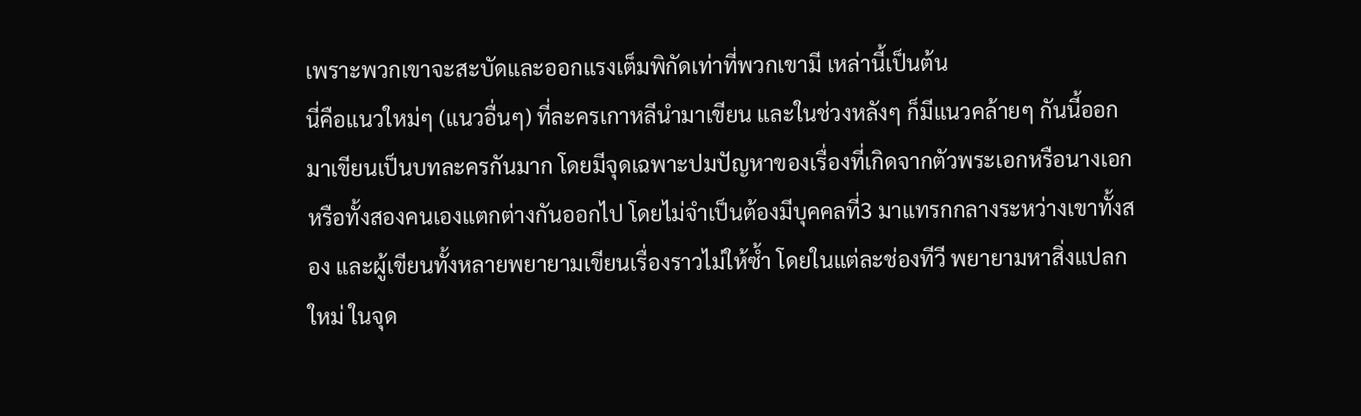เพราะพวกเขาจะสะบัดและออกแรงเต็มพิกัดเท่าที่พวกเขามี เหล่านี้เป็นต้น
นี่คือแนวใหม่ๆ (แนวอื่นๆ) ที่ละครเกาหลีนำมาเขียน และในช่วงหลังๆ ก็มีแนวคล้ายๆ กันนี้ออกมาเขียนเป็นบทละครกันมาก โดยมีจุดเฉพาะปมปัญหาของเรื่องที่เกิดจากตัวพระเอกหรือนางเอก หรือทั้งสองคนเองแตกต่างกันออกไป โดยไม่จำเป็นต้องมีบุคคลที่3 มาแทรกกลางระหว่างเขาทั้งสอง และผู้เขียนทั้งหลายพยายามเขียนเรื่องราวไม่ให้ซ้ำ โดยในแต่ละช่องทีวี พยายามหาสิ่งแปลกใหม่ ในจุด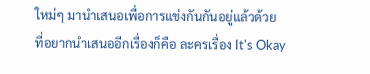ใหม่ๆ มานำเสนอเพื่อการแข่งกันกันอยู่แล้วด้วย
ที่อยากนำเสนออีกเรื่องก็คือ ละครเรื่อง It's Okay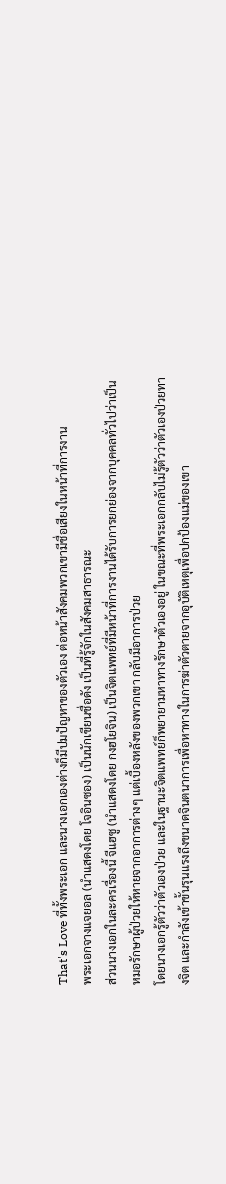That's Love ที่ทั้งพระเอก และนางเอกเองต่างก็มีปมปัญหาของตัวเอง ต่อหน้าสังคมพวกเขามีชื่อเสียงในหน้าที่การงาน
พระเอกจางแจยอล (นำแสดงโดย โจอินซอง) เป็นนักเขียนชื่อดัง เป็นที่รู้จักในสังคมสาธารณะ
ส่วนนางเอกในละครเรื่องนี้ จีแฮซู (นำแสดงโดย กงฮโยจิน) เป็นจิตแพทย์ที่มีหน้าที่การงานได้รับการยกย่องจากบุคคลทั่วไปว่าเป็นหมอรักษาผู้ป่วยให้หายจากอาการต่างๆ แต่เบื้องหลังของพวกเขา กลับมีอาการป่วย
โดยนางเอกรู้ตัวว่าตัวเองป่วย และในฐานะจิตแพทย์ก็พยายามหาทางรักษาตัวเองอยู่ ในขณะที่พระเอกกลับไม่รู้ตัวว่าตัวเองป่วยทางจิต และกำลังเข้าขั้นรุนแรงถึงขนาดจินตนาการเพื่อหาทางในการฆ่าตัวตายจากอุบัติเหตุเพื่อปกป้องแม่ของเขา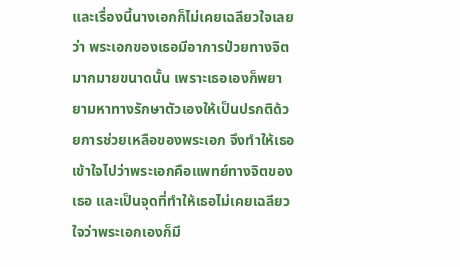และเรื่องนี้นางเอกก็ไม่เคยเฉลียวใจเลยว่า พระเอกของเธอมีอาการป่วยทางจิตมากมายขนาดนั้น เพราะเธอเองก็พยายามหาทางรักษาตัวเองให้เป็นปรกติด้วยการช่วยเหลือของพระเอก จึงทำให้เธอเข้าใจไปว่าพระเอกคือแพทย์ทางจิตของเธอ และเป็นจุดที่ทำให้เธอไม่เคยเฉลียวใจว่าพระเอกเองก็มี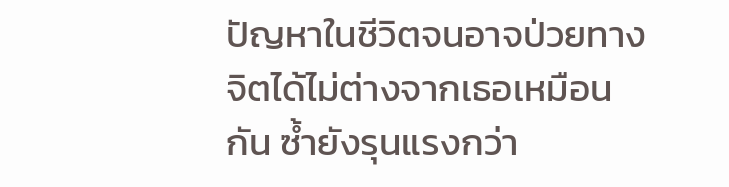ปัญหาในชีวิตจนอาจป่วยทางจิตได้ไม่ต่างจากเธอเหมือนกัน ซ้ำยังรุนแรงกว่า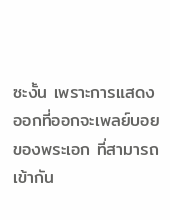ซะงั้น เพราะการแสดงออกที่ออกจะเพลย์บอยของพระเอก ที่สามารถเข้ากัน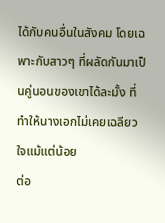ได้กับคนอื่นในสังคม โดยเฉพาะกับสาวๆ ที่ผลัดกันมาเป็นคู่นอนของเขาได้ละมั้ง ที่ทำให้นางเอกไม่เคยเฉลียวใจแม้แต่น้อย
ต่อ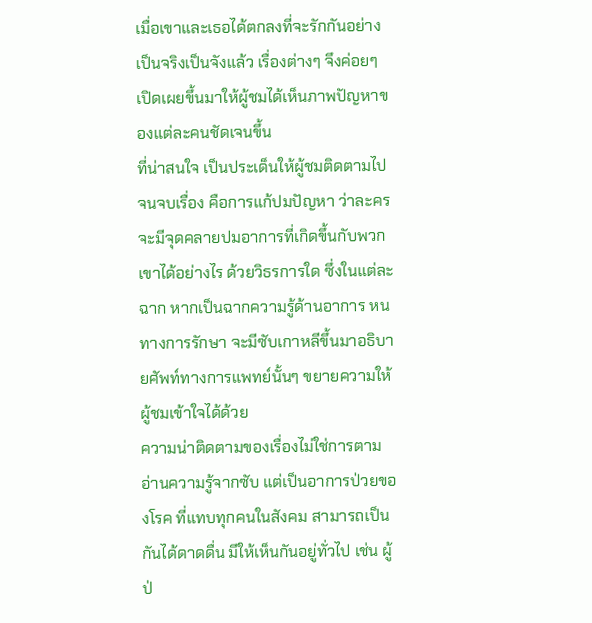เมื่อเขาและเธอได้ตกลงที่จะรักกันอย่างเป็นจริงเป็นจังแล้ว เรื่องต่างๆ จึงค่อยๆ เปิดเผยขึ้นมาให้ผู้ชมได้เห็นภาพปัญหาของแต่ละคนชัดเจนขึ้น
ที่น่าสนใจ เป็นประเด็นให้ผู้ชมติดตามไปจนจบเรื่อง คือการแก้ปมปัญหา ว่าละครจะมีจุดคลายปมอาการที่เกิดขึ้นกับพวกเขาได้อย่างไร ด้วยวิธรการใด ซึ่งในแต่ละฉาก หากเป็นฉากความรู้ด้านอาการ หนทางการรักษา จะมีซับเกาหลีขึ้นมาอธิบายศัพท์ทางการแพทย์นั้นๆ ขยายความให้ผู้ชมเข้าใจได้ด้วย
ความน่าติดตามของเรื่องไม่ใช่การตามอ่านความรู้จากซับ แต่เป็นอาการป่วยของโรค ที่แทบทุกคนในสังคม สามารถเป็นกันได้ดาดดื่น มีให้เห็นกันอยู่ทั่วไป เช่น ผู้ป่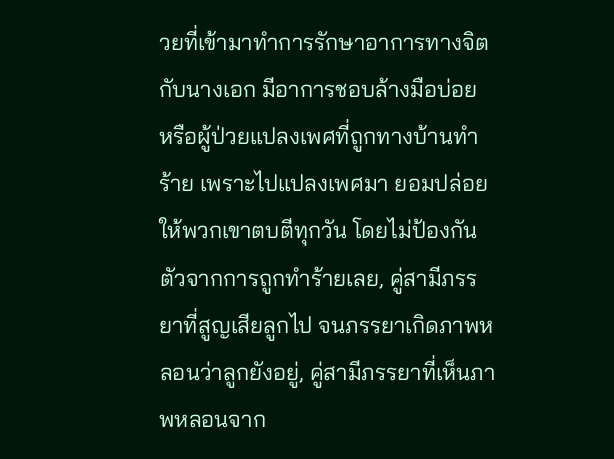วยที่เข้ามาทำการรักษาอาการทางจิตกับนางเอก มีอาการชอบล้างมือบ่อย หรือผู้ป่วยแปลงเพศที่ถูกทางบ้านทำร้าย เพราะไปแปลงเพศมา ยอมปล่อยให้พวกเขาตบตีทุกวัน โดยไม่ป้องกันตัวจากการถูกทำร้ายเลย, คู่สามีภรรยาที่สูญเสียลูกไป จนภรรยาเกิดภาพหลอนว่าลูกยังอยู่, คู่สามีภรรยาที่เห็นภาพหลอนจาก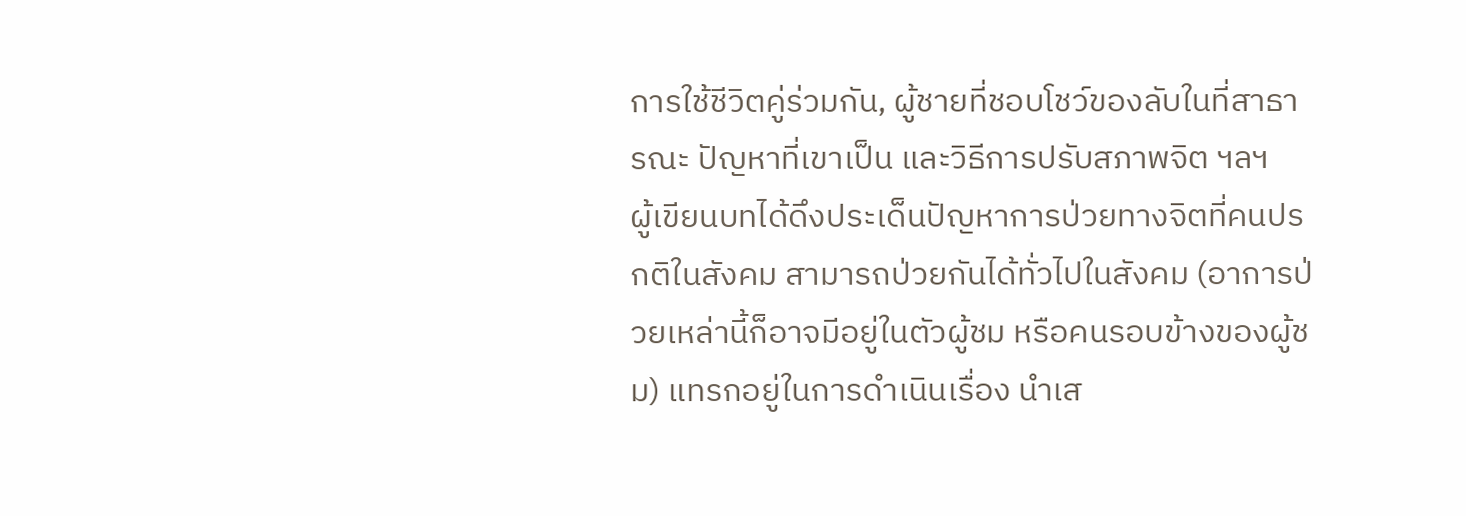การใช้ชีวิตคู่ร่วมกัน, ผู้ชายที่ชอบโชว์ของลับในที่สาธารณะ ปัญหาที่เขาเป็น และวิธีการปรับสภาพจิต ฯลฯ
ผู้เขียนบทได้ดึงประเด็นปัญหาการป่วยทางจิตที่คนปรกติในสังคม สามารถป่วยกันได้ทั่วไปในสังคม (อาการป่วยเหล่านี้ก็อาจมีอยู่ในตัวผู้ชม หรือคนรอบข้างของผู้ชม) แทรกอยู่ในการดำเนินเรื่อง นำเส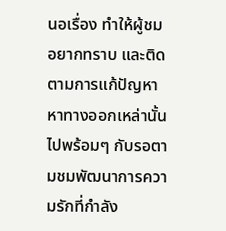นอเรื่อง ทำให้ผู้ชมอยากทราบ และติดตามการแก้ปัญหา หาทางออกเหล่านั้นไปพร้อมๆ กับรอตามชมพัฒนาการความรักที่กำลัง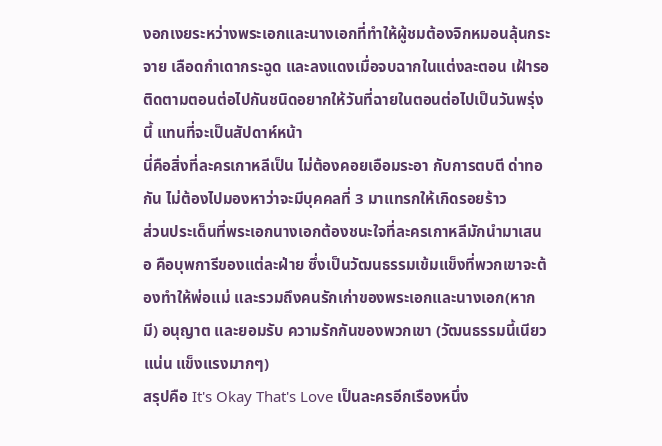งอกเงยระหว่างพระเอกและนางเอกที่ทำให้ผู้ชมต้องจิกหมอนลุ้นกระจาย เลือดกำเดากระฉูด และลงแดงเมื่อจบฉากในแต่งละตอน เฝ้ารอติดตามตอนต่อไปกันชนิดอยากให้วันที่ฉายในตอนต่อไปเป็นวันพรุ่งนี้ แทนที่จะเป็นสัปดาห์หน้า
นี่คือสิ่งที่ละครเกาหลีเป็น ไม่ต้องคอยเอือมระอา กับการตบตี ด่าทอ กัน ไม่ต้องไปมองหาว่าจะมีบุคคลที่ 3 มาแทรกให้เกิดรอยร้าว
ส่วนประเด็นที่พระเอกนางเอกต้องชนะใจที่ละครเกาหลีมักนำมาเสนอ คือบุพการีของแต่ละฝ่าย ซึ่งเป็นวัฒนธรรมเข้มแข็งที่พวกเขาจะต้องทำให้พ่อแม่ และรวมถึงคนรักเก่าของพระเอกและนางเอก(หากมี) อนุญาต และยอมรับ ความรักกันของพวกเขา (วัฒนธรรมนี้เนียวแน่น แข็งแรงมากๆ)
สรุปคือ It's Okay That's Love เป็นละครอีกเรืองหนึ่ง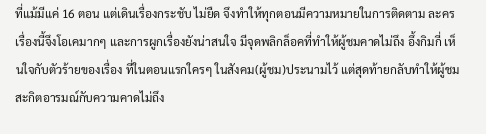ที่แม้มีแค่ 16 ตอน แต่เดินเรื่องกระชับ ไม่ยืด จึงทำให้ทุกตอนมีความหมายในการติดตาม ละครเรื่องนี้จึงโอเคมากๆ และการผูกเรื่องยังน่าสนใจ มีจุดพลิกล็อคที่ทำให้ผู้ชมคาดไม่ถึง อึ้งกิมกี่ เห็นใจกับตัวร้ายของเรื่อง ที่ในตอนแรกใครๆ ในสังคม(ผู้ชม)ประนามไว้ แต่สุดท้ายกลับทำให้ผู้ชมสะกิตอารมณ์กับความคาดไม่ถึง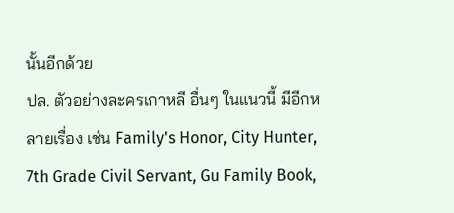นั้นอีกด้วย
ปล. ตัวอย่างละครเกาหลี อื่นๆ ในแนวนี้ มีอีกหลายเรื่อง เช่น Family's Honor, City Hunter, 7th Grade Civil Servant, Gu Family Book,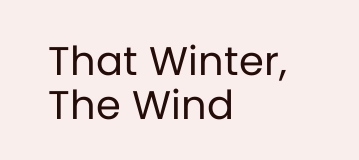That Winter, The Wind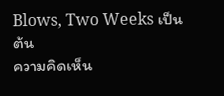Blows, Two Weeks เป็นต้น
ความคิดเห็น